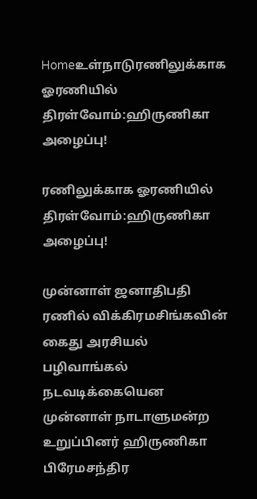Homeஉள்நாடுரணிலுக்காக ஓரணியில் திரள்வோம்:ஹிருணிகா அழைப்பு!

ரணிலுக்காக ஓரணியில் திரள்வோம்:ஹிருணிகா அழைப்பு!

முன்னாள் ஜனாதிபதி ரணில் விக்கிரமசிங்கவின் கைது அரசியல் பழிவாங்கல் நடவடிக்கையென முன்னாள் நாடாளுமன்ற உறுப்பினர் ஹிருணிகா பிரேமசந்திர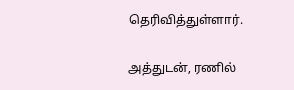தெரிவித்துள்ளார்.

அத்துடன், ரணில்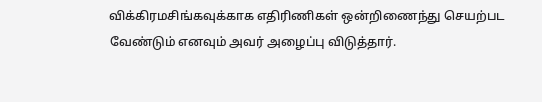விக்கிரமசிங்கவுக்காக எதிரிணிகள் ஒன்றிணைந்து செயற்பட வேண்டும் எனவும் அவர் அழைப்பு விடுத்தார்.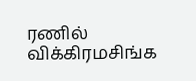ரணில் விக்கிரமசிங்க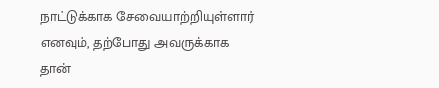நாட்டுக்காக சேவையாற்றியுள்ளார் எனவும், தற்போது அவருக்காக தான்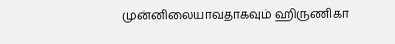முன்னிலையாவதாகவும் ஹிருணிகா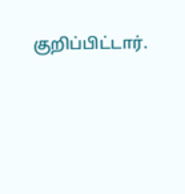குறிப்பிட்டார்.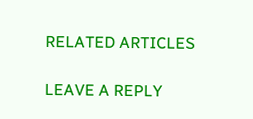RELATED ARTICLES

LEAVE A REPLY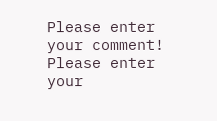Please enter your comment!
Please enter your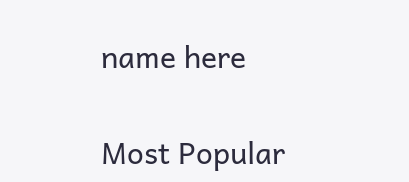name here

Most Popular